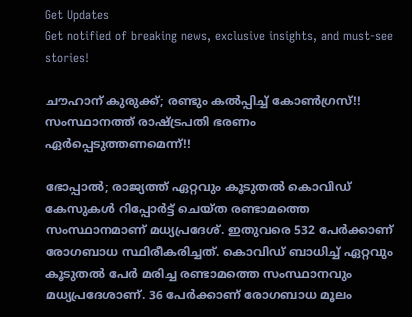Get Updates
Get notified of breaking news, exclusive insights, and must-see stories!

ചൗഹാന് കുരുക്ക്; രണ്ടും കൽപ്പിച്ച് കോൺഗ്രസ്!! സംസ്ഥാനത്ത് രാഷ്ട്രപതി ഭരണം ഏർപ്പെടുത്തണമെന്ന്!!

ഭോപ്പാൽ; രാജ്യത്ത് ഏറ്റവും കൂടുതൽ കൊവിഡ് കേസുകൾ റിപ്പോർട്ട് ചെയ്ത രണ്ടാമത്തെ സംസ്ഥാനമാണ് മധ്യപ്രദേശ്. ഇതുവരെ 532 പേർക്കാണ് രോഗബാധ സ്ഥിരീകരിച്ചത്. കൊവിഡ് ബാധിച്ച് ഏറ്റവും കൂടുതൽ പേർ മരിച്ച രണ്ടാമത്തെ സംസ്ഥാനവും മധ്യപ്രദേശാണ്. 36 പേർക്കാണ് രോഗബാധ മൂലം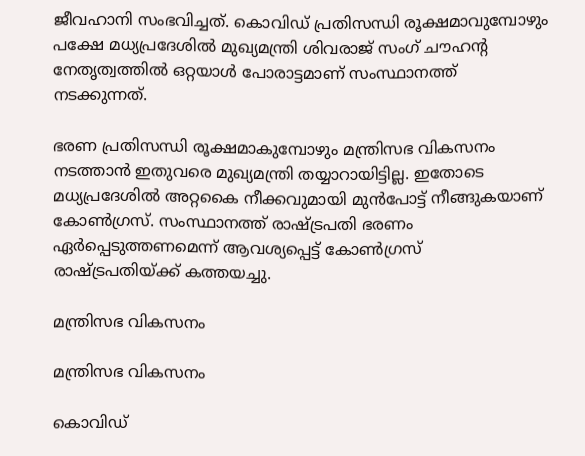ജീവഹാനി സംഭവിച്ചത്. കൊവിഡ് പ്രതിസന്ധി രൂക്ഷമാവുമ്പോഴും പക്ഷേ മധ്യപ്രദേശിൽ മുഖ്യമന്ത്രി ശിവരാജ് സംഗ് ചൗഹന്റ നേതൃത്വത്തിൽ ഒറ്റയാൾ പോരാട്ടമാണ് സംസ്ഥാനത്ത് നടക്കുന്നത്.

ഭരണ പ്രതിസന്ധി രൂക്ഷമാകുമ്പോഴും മന്ത്രിസഭ വികസനം നടത്താൻ ഇതുവരെ മുഖ്യമന്ത്രി തയ്യാറായിട്ടില്ല. ഇതോടെ മധ്യപ്രദേശിൽ അറ്റകൈ നീക്കവുമായി മുൻപോട്ട് നീങ്ങുകയാണ് കോൺഗ്രസ്. സംസ്ഥാനത്ത് രാഷ്ട്രപതി ഭരണം ഏർപ്പെടുത്തണമെന്ന് ആവശ്യപ്പെട്ട് കോൺഗ്രസ് രാഷ്ട്രപതിയ്ക്ക് കത്തയച്ചു.

മന്ത്രിസഭ വികസനം

മന്ത്രിസഭ വികസനം

കൊവിഡ്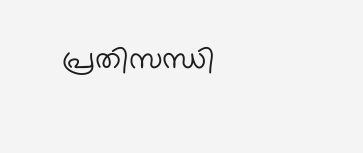പ്രതിസന്ധി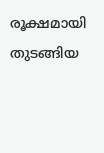രൂക്ഷമായി തുടങ്ങിയ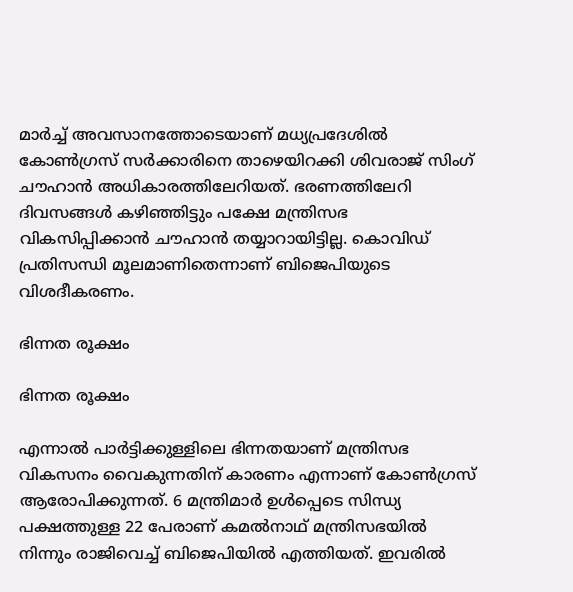മാർച്ച് അവസാനത്തോടെയാണ് മധ്യപ്രദേശിൽ കോൺഗ്രസ് സർക്കാരിനെ താഴെയിറക്കി ശിവരാജ് സിംഗ് ചൗഹാൻ അധികാരത്തിലേറിയത്. ഭരണത്തിലേറി ദിവസങ്ങൾ കഴിഞ്ഞിട്ടും പക്ഷേ മന്ത്രിസഭ വികസിപ്പിക്കാൻ ചൗഹാൻ തയ്യാറായിട്ടില്ല. കൊവിഡ് പ്രതിസന്ധി മൂലമാണിതെന്നാണ് ബിജെപിയുടെ വിശദീകരണം.

ഭിന്നത രൂക്ഷം

ഭിന്നത രൂക്ഷം

എന്നാൽ പാർട്ടിക്കുള്ളിലെ ഭിന്നതയാണ് മന്ത്രിസഭ വികസനം വൈകുന്നതിന് കാരണം എന്നാണ് കോൺഗ്രസ് ആരോപിക്കുന്നത്. 6 മന്ത്രിമാർ ഉൾപ്പെടെ സിന്ധ്യ പക്ഷത്തുള്ള 22 പേരാണ് കമൽനാഥ് മന്ത്രിസഭയിൽ നിന്നും രാജിവെച്ച് ബിജെപിയിൽ എത്തിയത്. ഇവരിൽ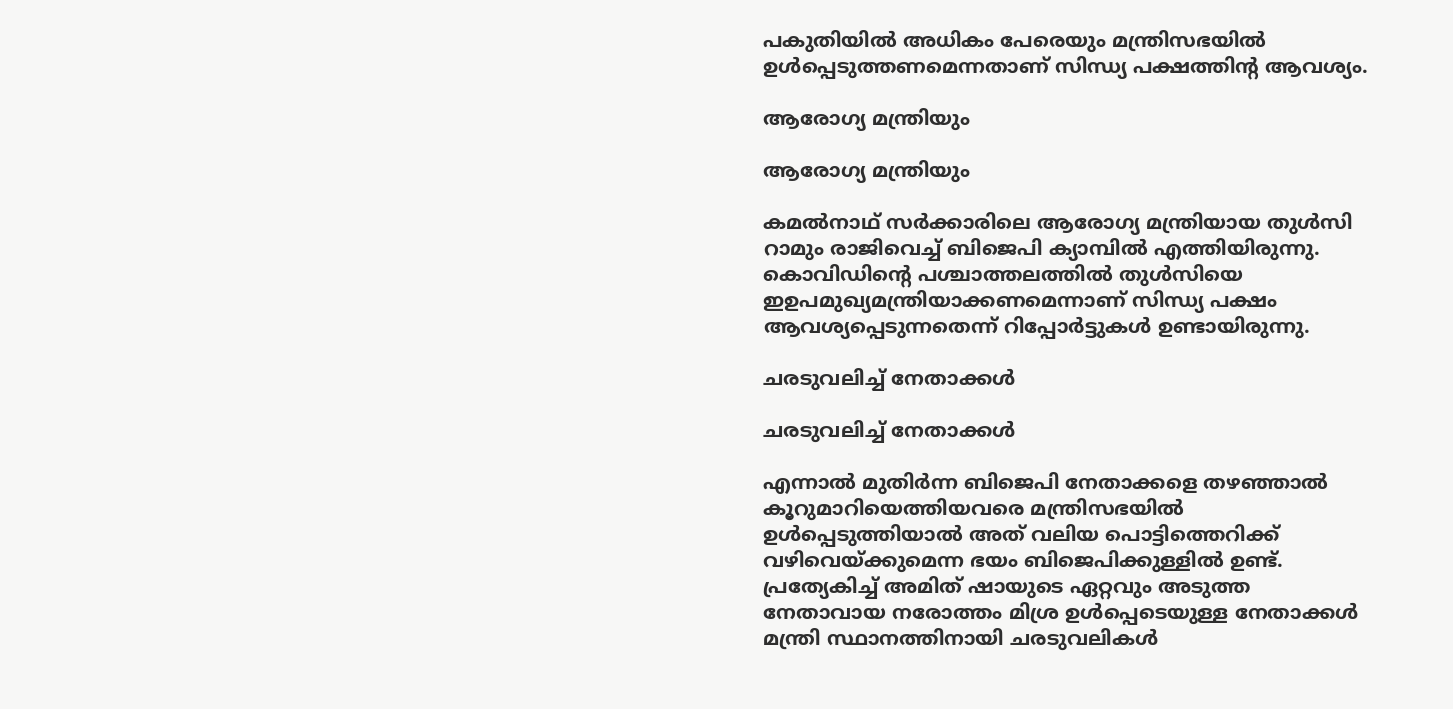പകുതിയിൽ അധികം പേരെയും മന്ത്രിസഭയിൽ ഉൾപ്പെടുത്തണമെന്നതാണ് സിന്ധ്യ പക്ഷത്തിന്റ ആവശ്യം.

ആരോഗ്യ മന്ത്രിയും

ആരോഗ്യ മന്ത്രിയും

കമൽനാഥ് സർക്കാരിലെ ആരോഗ്യ മന്ത്രിയായ തുൾസി റാമും രാജിവെച്ച് ബിജെപി ക്യാമ്പിൽ എത്തിയിരുന്നു. കൊവിഡിന്റെ പശ്ചാത്തലത്തിൽ തുൾസിയെ ഇഉപമുഖ്യമന്ത്രിയാക്കണമെന്നാണ് സിന്ധ്യ പക്ഷം ആവശ്യപ്പെടുന്നതെന്ന് റിപ്പോർട്ടുകൾ ഉണ്ടായിരുന്നു.

ചരടുവലിച്ച് നേതാക്കൾ

ചരടുവലിച്ച് നേതാക്കൾ

എന്നാൽ മുതിർന്ന ബിജെപി നേതാക്കളെ തഴഞ്ഞാൽ കൂറുമാറിയെത്തിയവരെ മന്ത്രിസഭയിൽ ഉൾപ്പെടുത്തിയാൽ അത് വലിയ പൊട്ടിത്തെറിക്ക് വഴിവെയ്ക്കുമെന്ന ഭയം ബിജെപിക്കുള്ളിൽ ഉണ്ട്. പ്രത്യേകിച്ച് അമിത് ഷായുടെ ഏറ്റവും അടുത്ത നേതാവായ നരോത്തം മിശ്ര ഉൾപ്പെടെയുള്ള നേതാക്കൾ മന്ത്രി സ്ഥാനത്തിനായി ചരടുവലികൾ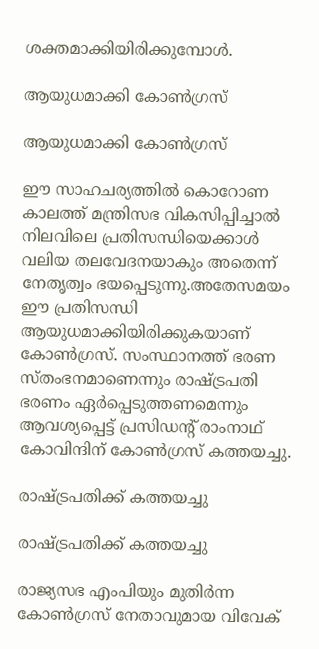ശക്തമാക്കിയിരിക്കുമ്പോൾ.

ആയുധമാക്കി കോൺഗ്രസ്

ആയുധമാക്കി കോൺഗ്രസ്

ഈ സാഹചര്യത്തിൽ കൊറോണ കാലത്ത് മന്ത്രിസഭ വികസിപ്പിച്ചാൽ നിലവിലെ പ്രതിസന്ധിയെക്കാൾ വലിയ തലവേദനയാകും അതെന്ന് നേതൃത്വം ഭയപ്പെടുന്നു.അതേസമയം ഈ പ്രതിസന്ധി ആയുധമാക്കിയിരിക്കുകയാണ് കോൺഗ്രസ്. സംസ്ഥാനത്ത് ഭരണ സ്തംഭനമാണെന്നും രാഷ്ട്രപതി ഭരണം ഏർപ്പെടുത്തണമെന്നും ആവശ്യപ്പെട്ട് പ്രസിഡന്റ് രാംനാഥ് കോവിന്ദിന് കോൺഗ്രസ് കത്തയച്ചു.

രാഷ്ട്രപതിക്ക് കത്തയച്ചു

രാഷ്ട്രപതിക്ക് കത്തയച്ചു

രാജ്യസഭ എംപിയും മുതിർന്ന കോൺഗ്രസ് നേതാവുമായ വിവേക്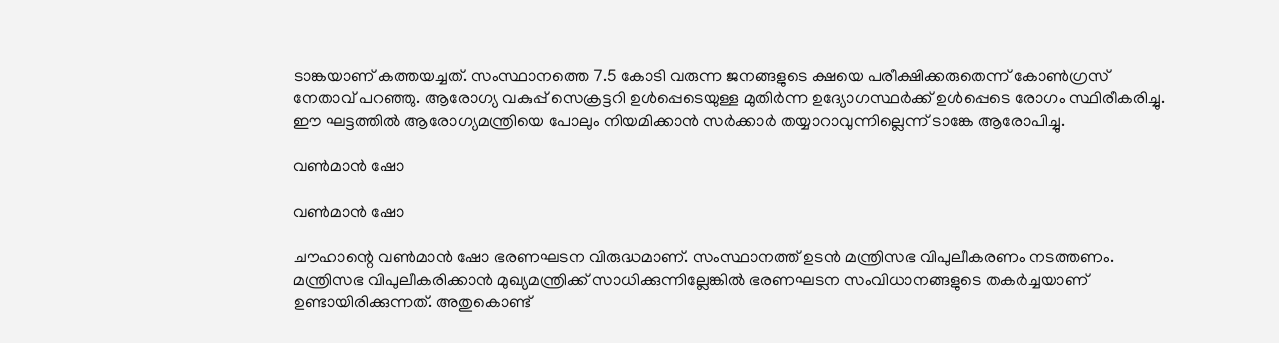ടാങ്കയാണ് കത്തയച്ചത്. സംസ്ഥാനത്തെ 7.5 കോടി വരുന്ന ജനങ്ങളുടെ ക്ഷയെ പരീക്ഷിക്കരുതെന്ന് കോൺഗ്രസ് നേതാവ് പറഞ്ഞു. ആരോഗ്യ വകുപ്പ് സെക്രട്ടറി ഉൾപ്പെടെയുള്ള മുതിർന്ന ഉദ്യോഗസ്ഥർക്ക് ഉൾപ്പെടെ രോഗം സ്ഥിരീകരിച്ചു. ഈ ഘട്ടത്തിൽ ആരോഗ്യമന്ത്രിയെ പോലും നിയമിക്കാൻ സർക്കാർ തയ്യാറാവുന്നില്ലെന്ന് ടാങ്കേ ആരോപിച്ചു.

വൺമാൻ ഷോ

വൺമാൻ ഷോ

ചൗഹാന്റെ വൺമാൻ ഷോ ഭരണഘടന വിരുദ്ധമാണ്. സംസ്ഥാനത്ത് ഉടൻ മന്ത്രിസഭ വിപുലീകരണം നടത്തണം. മന്ത്രിസഭ വിപുലീകരിക്കാൻ മുഖ്യമന്ത്രിക്ക് സാധിക്കുന്നില്ലേങ്കിൽ ഭരണഘടന സംവിധാനങ്ങളുടെ തകർച്ചയാണ് ഉണ്ടായിരിക്കുന്നത്. അതുകൊണ്ട്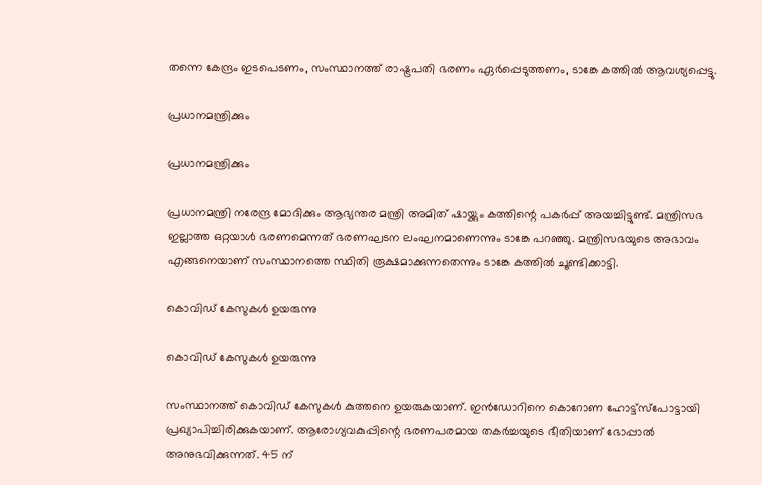തന്നെ കേന്ദ്രം ഇടപെടണം, സംസ്ഥാനത്ത് രാഷ്ട്രപതി ഭരണം ഏർപ്പെടുത്തണം, ടാങ്കേ കത്തിൽ ആവശ്യപ്പെട്ടു.

പ്രധാനമന്ത്രിക്കും

പ്രധാനമന്ത്രിക്കും

പ്രധാനമന്ത്രി നരേന്ദ്ര മോദിക്കും ആഭ്യന്തര മന്ത്രി അമിത് ഷായ്ക്കും കത്തിന്റെ പകർപ്പ് അയച്ചിട്ടുണ്ട്. മന്ത്രിസഭ ഇല്ലാത്ത ഒറ്റയാൾ ഭരണമെന്നത് ഭരണഘടന ലംഘനമാണെന്നും ടാങ്കേ പറഞ്ഞു. മന്ത്രിസഭയുടെ അഭാവം എങ്ങനെയാണ് സംസ്ഥാനത്തെ സ്ഥിതി രൂക്ഷമാക്കുന്നതെന്നും ടാങ്കേ കത്തിൽ ചൂണ്ടിക്കാട്ടി.

കൊവിഡ് കേസുകൾ ഉയരുന്നു

കൊവിഡ് കേസുകൾ ഉയരുന്നു

സംസ്ഥാനത്ത് കൊവിഡ് കേസുകൾ കുത്തനെ ഉയരുകയാണ്. ഇൻഡോറിനെ കൊറോണ ഹോട്ട്‌സ്‌പോട്ടായി പ്രഖ്യാപിച്ചിരിക്കുകയാണ്. ആരോഗ്യവകുപ്പിന്റെ ഭരണപരമായ തകർച്ചയുടെ ഭീതിയാണ് ഭോപ്പാൽ അനുഭവിക്കുന്നത്. 45 ന്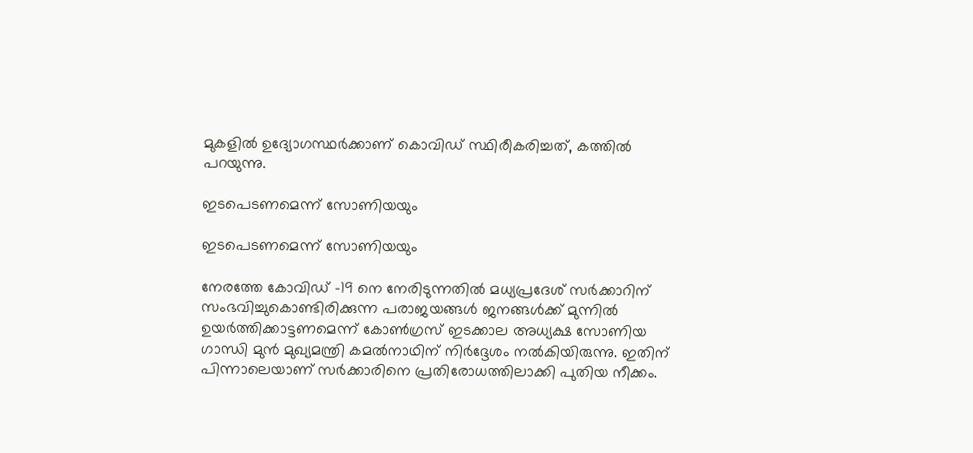മുകളിൽ ഉദ്യോഗസ്ഥർക്കാണ് കൊവിഡ് സ്ഥിരീകരിച്ചത്, കത്തിൽ പറയുന്നു.

ഇടപെടണമെന്ന് സോണിയയും

ഇടപെടണമെന്ന് സോണിയയും

നേരത്തേ കോവിഡ് -19 നെ നേരിടുന്നതിൽ മധ്യപ്രദേശ് സർക്കാറിന് സംഭവിച്ചുകൊണ്ടിരിക്കുന്ന പരാജയങ്ങൾ ജനങ്ങള്‍ക്ക് മുന്നില്‍ ഉയർത്തിക്കാട്ടണമെന്ന് കോൺഗ്രസ് ഇടക്കാല അധ്യക്ഷ സോണിയ ഗാന്ധി മുൻ മുഖ്യമന്ത്രി കമൽനാഥിന് നിർദ്ദേശം നൽകിയിരുന്നു. ഇതിന് പിന്നാലെയാണ് സർക്കാരിനെ പ്രതിരോധത്തിലാക്കി പുതിയ നീക്കം.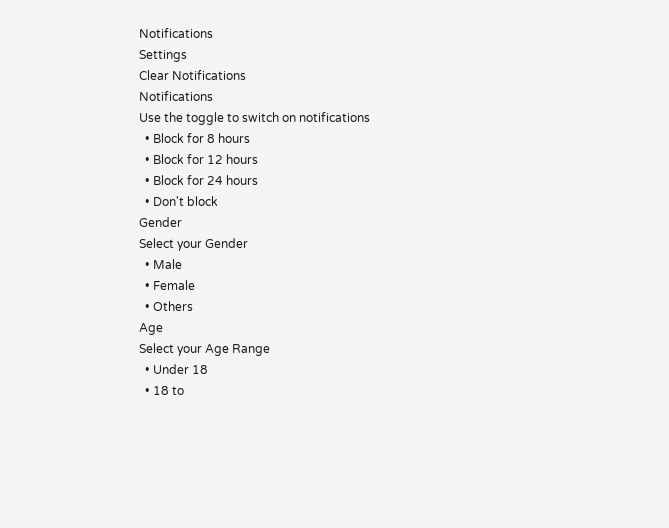Notifications
Settings
Clear Notifications
Notifications
Use the toggle to switch on notifications
  • Block for 8 hours
  • Block for 12 hours
  • Block for 24 hours
  • Don't block
Gender
Select your Gender
  • Male
  • Female
  • Others
Age
Select your Age Range
  • Under 18
  • 18 to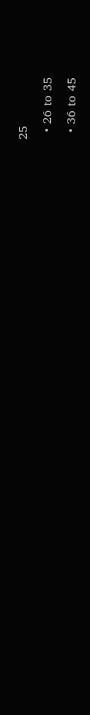25
  • 26 to 35
  • 36 to 45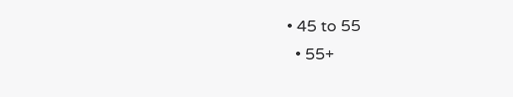• 45 to 55
  • 55+